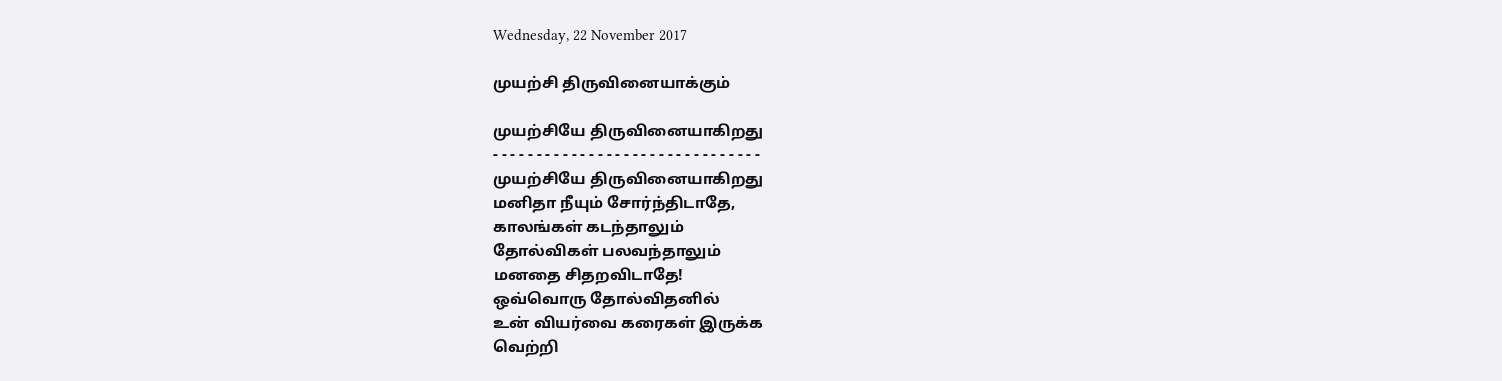Wednesday, 22 November 2017

முயற்சி திருவினையாக்கும்

முயற்சியே திருவினையாகிறது
- - - - - - - - - - - - - - - - - - - - - - - - - - - - - - -
முயற்சியே திருவினையாகிறது
மனிதா நீயும் சோர்ந்திடாதே,
காலங்கள் கடந்தாலும்
தோல்விகள் பலவந்தாலும்
மனதை சிதறவிடாதே!
ஒவ்வொரு தோல்விதனில்
உன் வியர்வை கரைகள் இருக்க
வெற்றி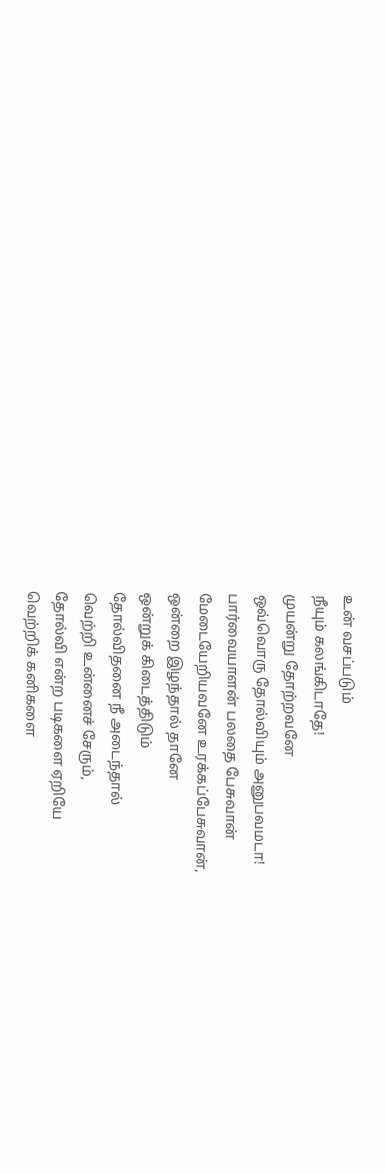உன் வசப்படும்
நீயும் கலங்கிடாதே!
முயன்று தோற்றவனே
ஒவ்வொரு தோல்வியும் அனுபவமடா!
பார்வையாளன் பலதை பேசுவான்
மேடையேறியவனே உரக்கப்பேசுவான்,
ஒன்றை இழந்தால் தானே
ஒன்றுக் கிடைத்திடும்
தோல்விதனை நீ அடைந்தால்
வெற்றி உன்னைச் சேரும்,
தோல்வி என்ற படிகளை ஏறியே
வெற்றிக் கனிகளை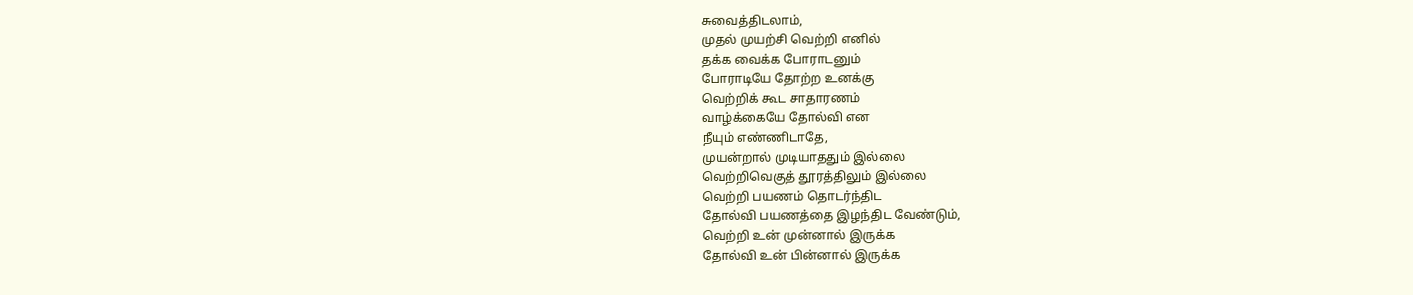சுவைத்திடலாம்,
முதல் முயற்சி வெற்றி எனில்
தக்க வைக்க போராடனும்
போராடியே தோற்ற உனக்கு
வெற்றிக் கூட சாதாரணம்
வாழ்க்கையே தோல்வி என
நீயும் எண்ணிடாதே,
முயன்றால் முடியாததும் இல்லை
வெற்றிவெகுத் தூரத்திலும் இல்லை
வெற்றி பயணம் தொடர்ந்திட
தோல்வி பயணத்தை இழந்திட வேண்டும்,
வெற்றி உன் முன்னால் இருக்க
தோல்வி உன் பின்னால் இருக்க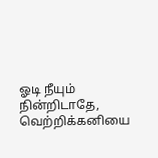ஓடி நீயும் நின்றிடாதே,
வெற்றிக்கனியை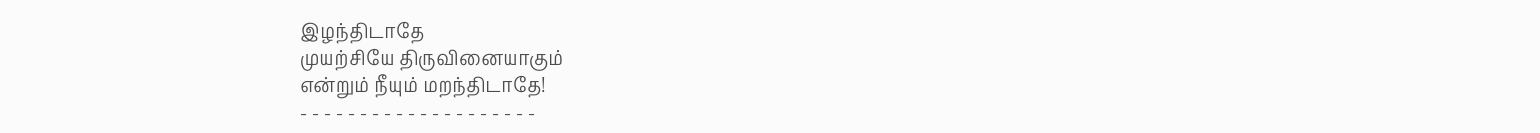இழந்திடாதே
முயற்சியே திருவினையாகும்
என்றும் நீயும் மறந்திடாதே!
- - - - - - - - - - - - - - - - - - - -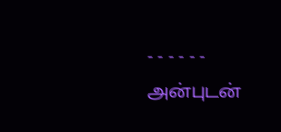- - - - - -
அன்புடன்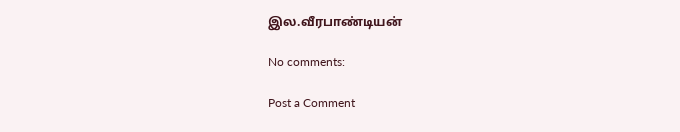இல.வீரபாண்டியன்

No comments:

Post a Comment